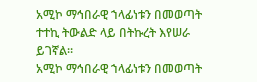አሚኮ ማኅበራዊ ኀላፊነቱን በመወጣት ተተኪ ትውልድ ላይ በትኩረት እየሠራ ይገኛል።
አሚኮ ማኅበራዊ ኀላፊነቱን በመወጣት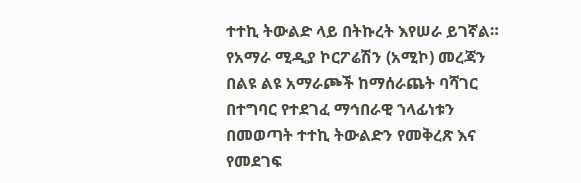ተተኪ ትውልድ ላይ በትኩረት እየሠራ ይገኛል። የአማራ ሚዲያ ኮርፖሬሽን (አሚኮ) መረጃን በልዩ ልዩ አማራጮች ከማሰራጨት ባሻገር በተግባር የተደገፈ ማኅበራዊ ኀላፊነቱን በመወጣት ተተኪ ትውልድን የመቅረጽ እና የመደገፍ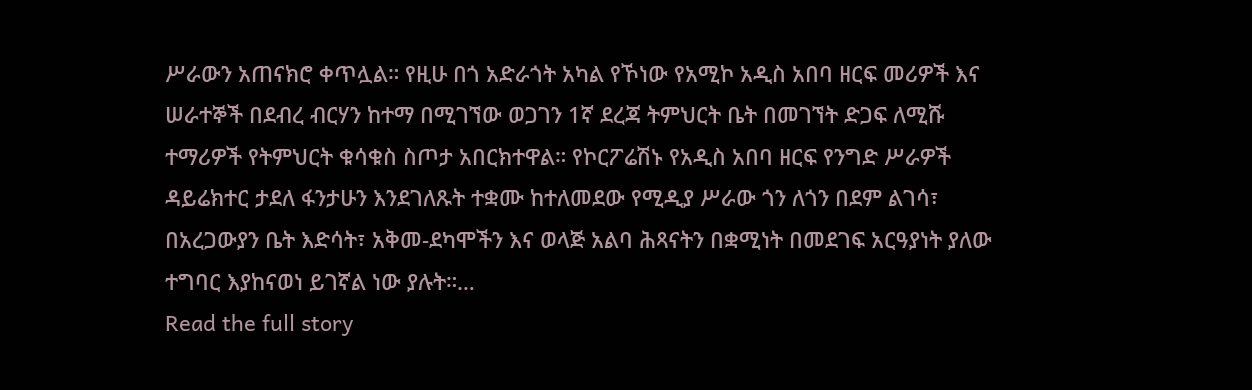ሥራውን አጠናክሮ ቀጥሏል። የዚሁ በጎ አድራጎት አካል የኾነው የአሚኮ አዲስ አበባ ዘርፍ መሪዎች እና ሠራተኞች በደብረ ብርሃን ከተማ በሚገኘው ወጋገን 1ኛ ደረጃ ትምህርት ቤት በመገኘት ድጋፍ ለሚሹ ተማሪዎች የትምህርት ቁሳቁስ ስጦታ አበርክተዋል። የኮርፖሬሽኑ የአዲስ አበባ ዘርፍ የንግድ ሥራዎች ዳይሬክተር ታደለ ፋንታሁን እንደገለጹት ተቋሙ ከተለመደው የሚዲያ ሥራው ጎን ለጎን በደም ልገሳ፣ በአረጋውያን ቤት እድሳት፣ አቅመ-ደካሞችን እና ወላጅ አልባ ሕጻናትን በቋሚነት በመደገፍ አርዓያነት ያለው ተግባር እያከናወነ ይገኛል ነው ያሉት።…
Read the full story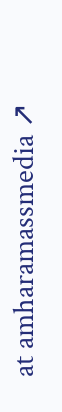at amharamassmedia ↗